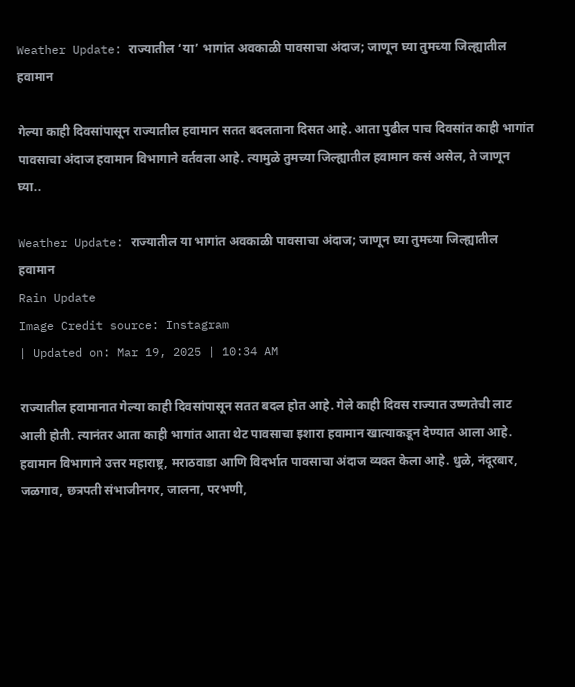Weather Update: राज्यातील ‘या’ भागांत अवकाळी पावसाचा अंदाज; जाणून घ्या तुमच्या जिल्ह्यातील हवामान

गेल्या काही दिवसांपासून राज्यातील हवामान सतत बदलताना दिसत आहे. आता पुढील पाच दिवसांत काही भागांत पावसाचा अंदाज हवामान विभागाने वर्तवला आहे. त्यामुळे तुमच्या जिल्ह्यातील हवामान कसं असेल, ते जाणून घ्या..

Weather Update: राज्यातील या भागांत अवकाळी पावसाचा अंदाज; जाणून घ्या तुमच्या जिल्ह्यातील हवामान
Rain Update
Image Credit source: Instagram
| Updated on: Mar 19, 2025 | 10:34 AM

राज्यातील हवामानात गेल्या काही दिवसांपासून सतत बदल होत आहे. गेले काही दिवस राज्यात उष्णतेची लाट आली होती. त्यानंतर आता काही भागांत आता थेट पावसाचा इशारा हवामान खात्याकडून देण्यात आला आहे. हवामान विभागाने उत्तर महाराष्ट्र, मराठवाडा आणि विदर्भात पावसाचा अंदाज व्यक्त केला आहे. धुळे, नंदूरबार, जळगाव, छत्रपती संभाजीनगर, जालना, परभणी,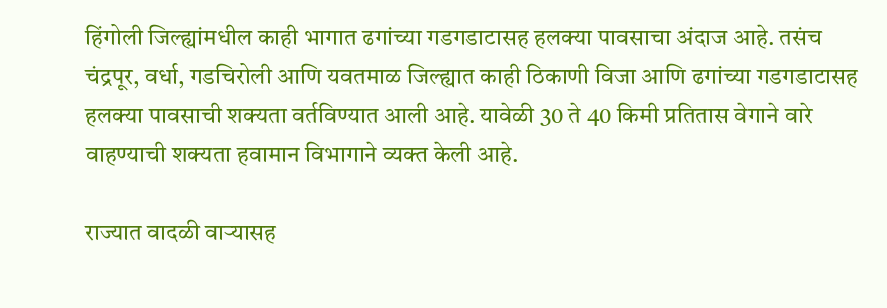हिंगोली जिल्ह्यांमधील काही भागात ढगांच्या गडगडाटासह हलक्या पावसाचा अंदाज आहे. तसंच चंद्रपूर, वर्धा, गडचिरोली आणि यवतमाळ जिल्ह्यात काही ठिकाणी विजा आणि ढगांच्या गडगडाटासह हलक्या पावसाची शक्यता वर्तविण्यात आली आहे. यावेळी 30 ते 40 किमी प्रतितास वेगाने वारे वाहण्याची शक्यता हवामान विभागाने व्यक्त केली आहे.

राज्यात वादळी वाऱ्यासह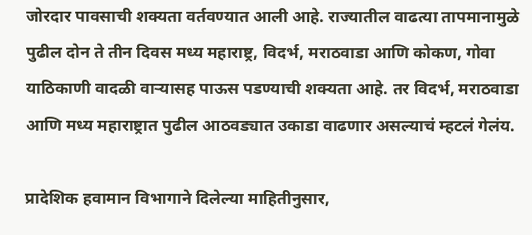जोरदार पावसाची शक्यता वर्तवण्यात आली आहे. राज्यातील वाढत्या तापमानामुळे पुढील दोन ते तीन दिवस मध्य महाराष्ट्र, विदर्भ, मराठवाडा आणि कोकण, गोवा याठिकाणी वादळी वाऱ्यासह पाऊस पडण्याची शक्यता आहे. तर विदर्भ, मराठवाडा आणि मध्य महाराष्ट्रात पुढील आठवड्यात उकाडा वाढणार असल्याचं म्हटलं गेलंय.

प्रादेशिक हवामान विभागाने दिलेल्या माहितीनुसार,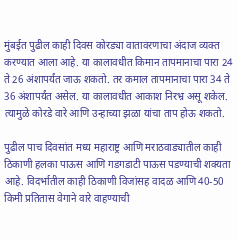मुंबईत पुढील काही दिवस कोरड्या वातावरणाचा अंदाज व्यक्त करण्यात आला आहे. या कालावधीत किमान तापमानाचा पारा 24 ते 26 अंशापर्यंत जाऊ शकतो. तर कमाल तापमानाचा पारा 34 ते 36 अंशापर्यंत असेल. या कालावधीत आकाश निरभ्र असू शकेल. त्यामुळे कोरडे वारे आणि उन्हाच्या झळा यांचा ताप होऊ शकतो.

पुढील पाच दिवसांत मध्य महाराष्ट्र आणि मराठवाड्यातील काही ठिकाणी हलका पाऊस आणि गडगडाटी पाऊस पडण्याची शक्यता आहे. विदर्भातील काही ठिकाणी विजांसह वादळ आणि 40-50 किमी प्रतितास वेगाने वारे वाहण्याची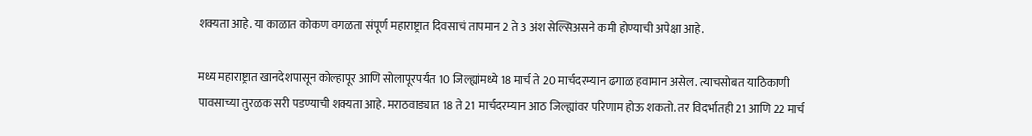शक्यता आहे. या काळात कोकण वगळता संपूर्ण महाराष्ट्रात दिवसाचं तापमान 2 ते 3 अंश सेल्सिअसने कमी होण्याची अपेक्षा आहे.

मध्य महाराष्ट्रात खानदेशपासून कोल्हापूर आणि सोलापूरपर्यंत 10 जिल्ह्यांमध्ये 18 मार्च ते 20 मार्चदरम्यान ढगाळ हवामान असेल. त्याचसोबत याठिकाणी पावसाच्या तुरळक सरी पडण्याची शक्यता आहे. मराठवाड्यात 18 ते 21 मार्चदरम्यान आठ जिल्ह्यांवर परिणाम होऊ शकतो. तर विदर्भातही 21 आणि 22 मार्च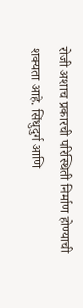रोजी अशाच प्रकारची परिस्थिती निर्माण होण्याची शक्यता आहे. सिंधुदुर्ग आणि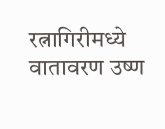रत्नागिरीमध्ये वातावरण उष्ण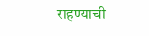राहण्याची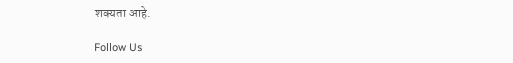शक्यता आहे.

Follow Us